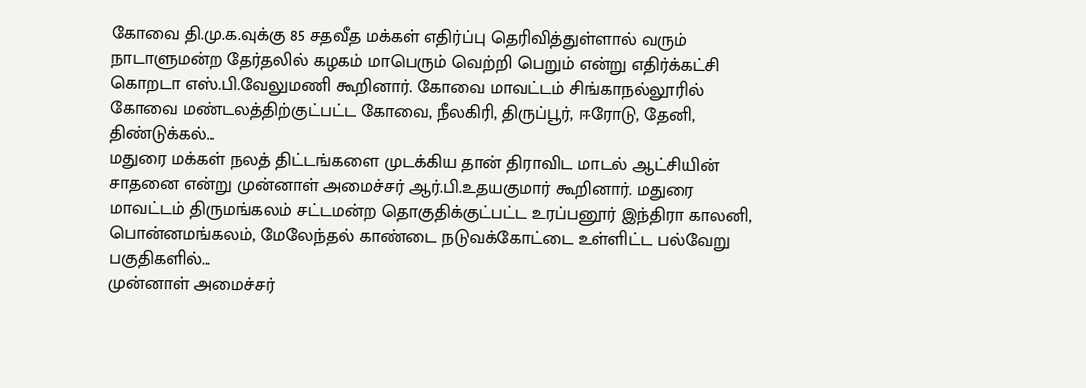கோவை தி.மு.க.வுக்கு 85 சதவீத மக்கள் எதிர்ப்பு தெரிவித்துள்ளால் வரும் நாடாளுமன்ற தேர்தலில் கழகம் மாபெரும் வெற்றி பெறும் என்று எதிர்க்கட்சி கொறடா எஸ்.பி.வேலுமணி கூறினார். கோவை மாவட்டம் சிங்காநல்லூரில் கோவை மண்டலத்திற்குட்பட்ட கோவை, நீலகிரி, திருப்பூர், ஈரோடு, தேனி, திண்டுக்கல்...
மதுரை மக்கள் நலத் திட்டங்களை முடக்கிய தான் திராவிட மாடல் ஆட்சியின் சாதனை என்று முன்னாள் அமைச்சர் ஆர்.பி.உதயகுமார் கூறினார். மதுரை மாவட்டம் திருமங்கலம் சட்டமன்ற தொகுதிக்குட்பட்ட உரப்பனூர் இந்திரா காலனி, பொன்னமங்கலம், மேலேந்தல் காண்டை நடுவக்கோட்டை உள்ளிட்ட பல்வேறு பகுதிகளில்...
முன்னாள் அமைச்சர்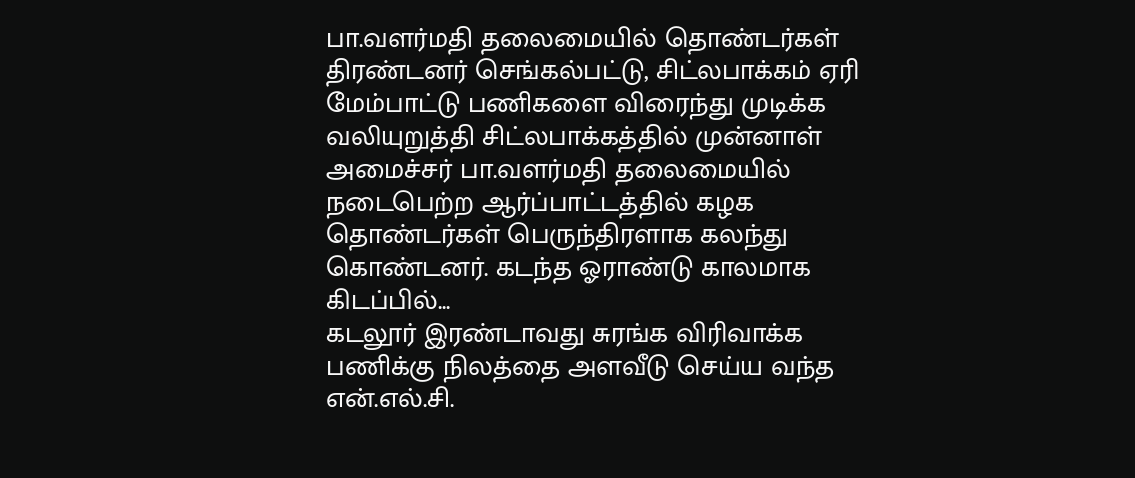பா.வளர்மதி தலைமையில் தொண்டர்கள் திரண்டனர் செங்கல்பட்டு, சிட்லபாக்கம் ஏரி மேம்பாட்டு பணிகளை விரைந்து முடிக்க வலியுறுத்தி சிட்லபாக்கத்தில் முன்னாள் அமைச்சர் பா.வளர்மதி தலைமையில் நடைபெற்ற ஆர்ப்பாட்டத்தில் கழக தொண்டர்கள் பெருந்திரளாக கலந்து கொண்டனர். கடந்த ஓராண்டு காலமாக கிடப்பில்...
கடலூர் இரண்டாவது சுரங்க விரிவாக்க பணிக்கு நிலத்தை அளவீடு செய்ய வந்த என்.எல்.சி.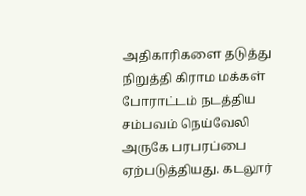அதிகாரிகளை தடுத்து நிறுத்தி கிராம மக்கள் போராட்டம் நடத்திய சம்பவம் நெய்வேலி அருகே பரபரப்பை ஏற்படுத்தியது. கடலூர்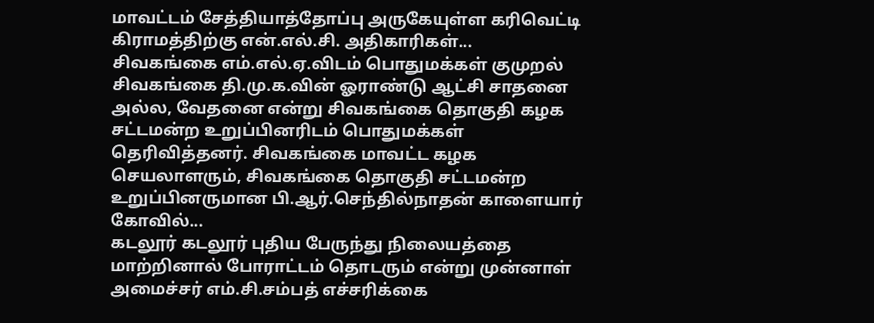மாவட்டம் சேத்தியாத்தோப்பு அருகேயுள்ள கரிவெட்டி கிராமத்திற்கு என்.எல்.சி. அதிகாரிகள்...
சிவகங்கை எம்.எல்.ஏ.விடம் பொதுமக்கள் குமுறல் சிவகங்கை தி.மு.க.வின் ஓராண்டு ஆட்சி சாதனை அல்ல, வேதனை என்று சிவகங்கை தொகுதி கழக சட்டமன்ற உறுப்பினரிடம் பொதுமக்கள் தெரிவித்தனர். சிவகங்கை மாவட்ட கழக செயலாளரும், சிவகங்கை தொகுதி சட்டமன்ற உறுப்பினருமான பி.ஆர்.செந்தில்நாதன் காளையார் கோவில்...
கடலூர் கடலூர் புதிய பேருந்து நிலையத்தை மாற்றினால் போராட்டம் தொடரும் என்று முன்னாள் அமைச்சர் எம்.சி.சம்பத் எச்சரிக்கை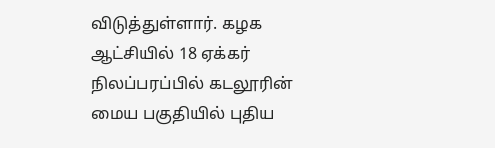விடுத்துள்ளார். கழக ஆட்சியில் 18 ஏக்கர் நிலப்பரப்பில் கடலூரின் மைய பகுதியில் புதிய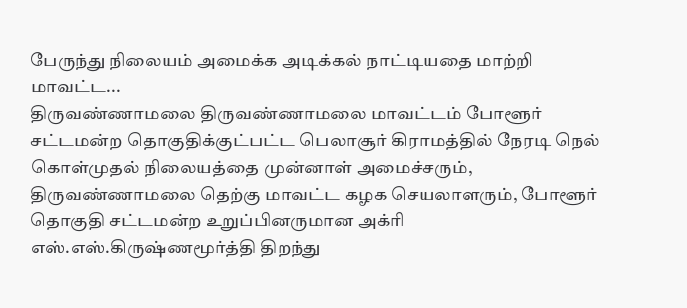பேருந்து நிலையம் அமைக்க அடிக்கல் நாட்டியதை மாற்றி மாவட்ட...
திருவண்ணாமலை திருவண்ணாமலை மாவட்டம் போளூர் சட்டமன்ற தொகுதிக்குட்பட்ட பெலாசூர் கிராமத்தில் நேரடி நெல் கொள்முதல் நிலையத்தை முன்னாள் அமைச்சரும், திருவண்ணாமலை தெற்கு மாவட்ட கழக செயலாளரும், போளூர் தொகுதி சட்டமன்ற உறுப்பினருமான அக்ரி எஸ்.எஸ்.கிருஷ்ணமூர்த்தி திறந்து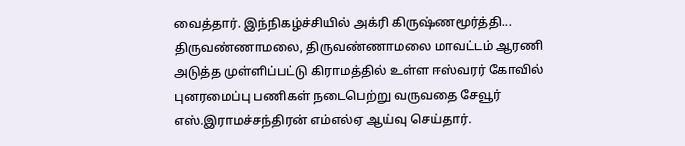வைத்தார். இந்நிகழ்ச்சியில் அக்ரி கிருஷ்ணமூர்த்தி...
திருவண்ணாமலை, திருவண்ணாமலை மாவட்டம் ஆரணி அடுத்த முள்ளிப்பட்டு கிராமத்தில் உள்ள ஈஸ்வரர் கோவில் புனரமைப்பு பணிகள் நடைபெற்று வருவதை சேவூர் எஸ்.இராமச்சந்திரன் எம்எல்ஏ ஆய்வு செய்தார்.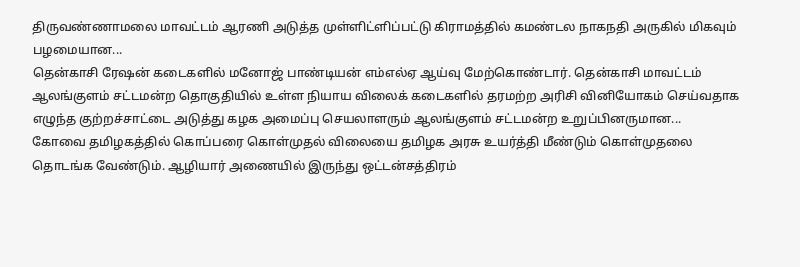திருவண்ணாமலை மாவட்டம் ஆரணி அடுத்த முள்ளிட்ளிப்பட்டு கிராமத்தில் கமண்டல நாகநதி அருகில் மிகவும் பழமையான...
தென்காசி ரேஷன் கடைகளில் மனோஜ் பாண்டியன் எம்எல்ஏ ஆய்வு மேற்கொண்டார். தென்காசி மாவட்டம் ஆலங்குளம் சட்டமன்ற தொகுதியில் உள்ள நியாய விலைக் கடைகளில் தரமற்ற அரிசி வினியோகம் செய்வதாக எழுந்த குற்றச்சாட்டை அடுத்து கழக அமைப்பு செயலாளரும் ஆலங்குளம் சட்டமன்ற உறுப்பினருமான...
கோவை தமிழகத்தில் கொப்பரை கொள்முதல் விலையை தமிழக அரசு உயர்த்தி மீண்டும் கொள்முதலை தொடங்க வேண்டும். ஆழியார் அணையில் இருந்து ஒட்டன்சத்திரம்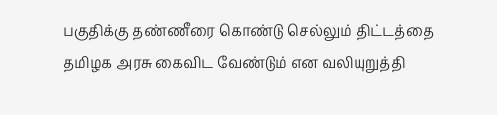பகுதிக்கு தண்ணீரை கொண்டு செல்லும் திட்டத்தை தமிழக அரசு கைவிட வேண்டும் என வலியுறுத்தி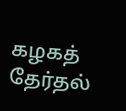கழகத் தேர்தல்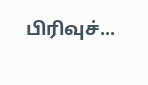பிரிவுச்...